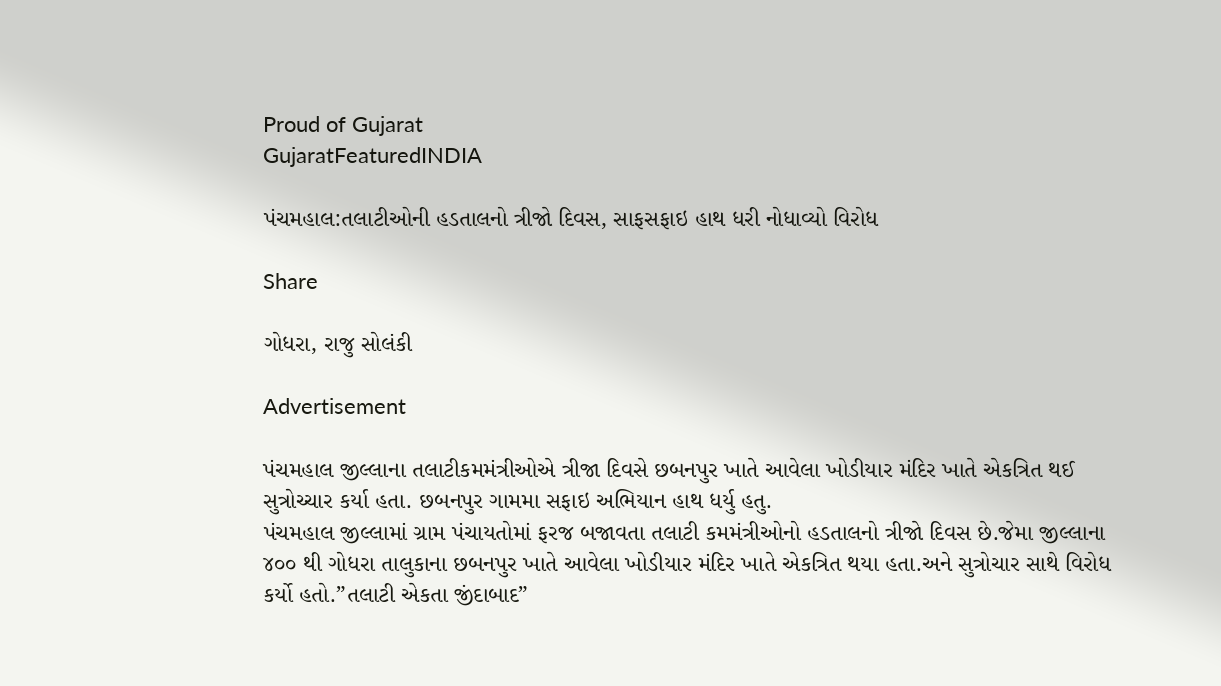Proud of Gujarat
GujaratFeaturedINDIA

પંચમહાલ:તલાટીઓની હડતાલનો ત્રીજો દિવસ, સાફસફાઇ હાથ ધરી નોધાવ્યો વિરોધ

Share

ગોધરા, રાજુ સોલંકી

Advertisement

પંચમહાલ જીલ્લાના તલાટીકમમંત્રીઓએ ત્રીજા દિવસે છબનપુર ખાતે આવેલા ખોડીયાર મંદિર ખાતે એકત્રિત થઈ સુત્રોચ્ચાર કર્યા હતા. છબનપુર ગામમા સફાઇ અભિયાન હાથ ધર્યુ હતુ.
પંચમહાલ જીલ્લામાં ગ્રામ પંચાયતોમાં ફરજ બજાવતા તલાટી કમમંત્રીઓનો હડતાલનો ત્રીજો દિવસ છે.જેમા જીલ્લાના ૪૦૦ થી ગોધરા તાલુકાના છબનપુર ખાતે આવેલા ખોડીયાર મંદિર ખાતે એકત્રિત થયા હતા.અને સુત્રોચાર સાથે વિરોધ કર્યો હતો.”તલાટી એકતા જીંદાબાદ”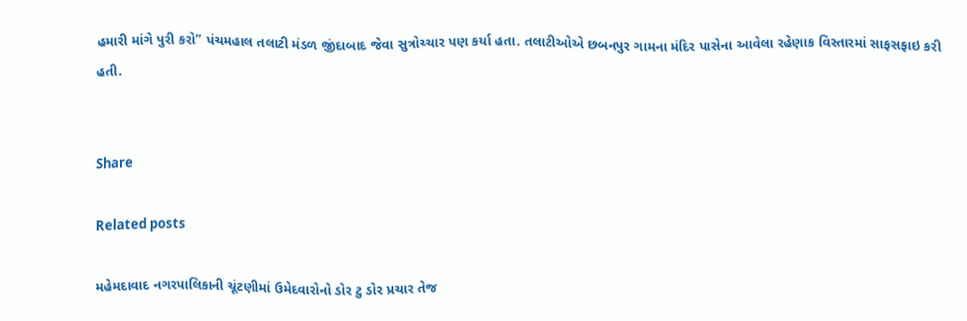હમારી માંગે પુરી કરો” પંચમહાલ તલાટી મંડળ જીંદાબાદ જેવા સુત્રોચ્ચાર પણ કર્યા હતા. તલાટીઓએ છબનપુર ગામના મંદિર પાસેના આવેલા રહેણાક વિસ્તારમાં સાફસફાઇ કરી હતી.


Share

Related posts

મહેમદાવાદ નગરપાલિકાની ચૂંટણીમાં ઉમેદવારોનો ડોર ટુ ડોર પ્રચાર તેજ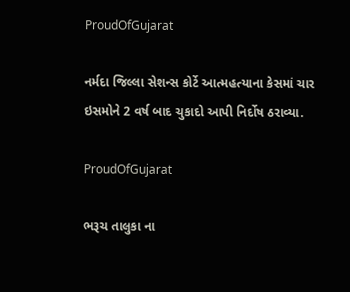ProudOfGujarat

નર્મદા જિલ્લા સેશન્સ કોર્ટે આત્મહત્યાના કેસમાં ચાર ઇસમોને 2 વર્ષ બાદ ચુકાદો આપી નિર્દોષ ઠરાવ્યા.

ProudOfGujarat

ભરૂચ તાલુકા ના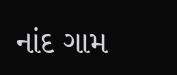નાંદ ગામ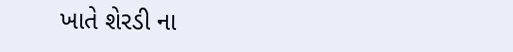ખાતે શેરડી ના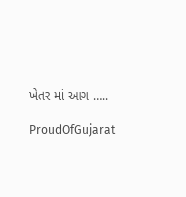ખેતર માં આગ …..

ProudOfGujarat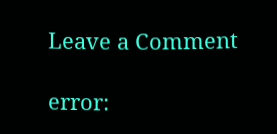Leave a Comment

error: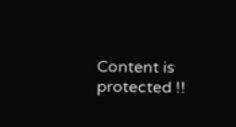Content is protected !!